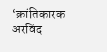‘क्रांतिकारक अरविंद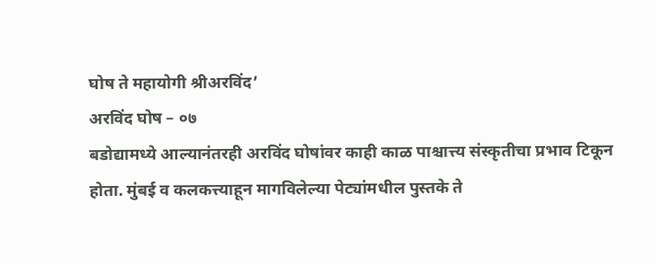घोष ते महायोगी श्रीअरविंद’
अरविंद घोष – ०७
बडोद्यामध्ये आल्यानंतरही अरविंद घोषांवर काही काळ पाश्चात्त्य संस्कृतीचा प्रभाव टिकून होता. मुंबई व कलकत्त्याहून मागविलेल्या पेट्यांमधील पुस्तके ते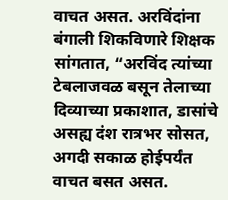वाचत असत. अरविंदांना बंगाली शिकविणारे शिक्षक सांगतात, “अरविंद त्यांच्या टेबलाजवळ बसून तेलाच्या दिव्याच्या प्रकाशात, डासांचे असह्य दंश रात्रभर सोसत, अगदी सकाळ होईपर्यंत वाचत बसत असत.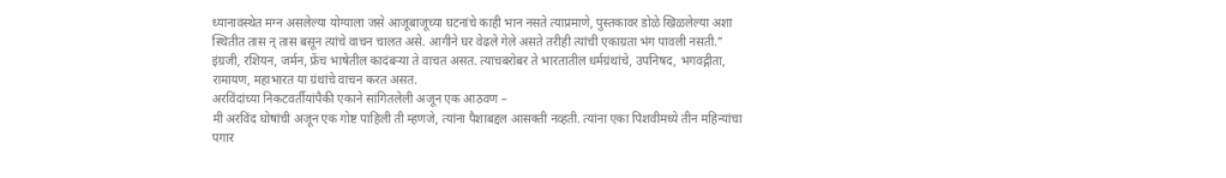ध्यानावस्थेत मग्न असलेल्या योग्याला जसे आजूबाजूच्या घटनांचे काही भान नसते त्याप्रमाणे, पुस्तकावर डोळे खिळलेल्या अशा स्थितीत तास न् तास बसून त्यांचे वाचन चालत असे. आगीने घर वेढले गेले असते तरीही त्यांची एकाग्रता भंग पावली नसती.”
इंग्रजी, रशियन, जर्मन, फ्रेंच भाषेतील कादंबऱ्या ते वाचत असत. त्याचबरोबर ते भारतातील धर्मग्रंथांचे, उपनिषद, भगवद्गीता, रामायण, महाभारत या ग्रंथांचे वाचन करत असत.
अरविंदांच्या निकटवर्तीयांपैकी एकाने सांगितलेली अजून एक आठवण –
मी अरविंद घोषांची अजून एक गोष्ट पाहिली ती म्हणजे, त्यांना पैशाबद्दल आसक्ती नव्हती. त्यांना एका पिशवीमध्ये तीन महिन्यांचा पगार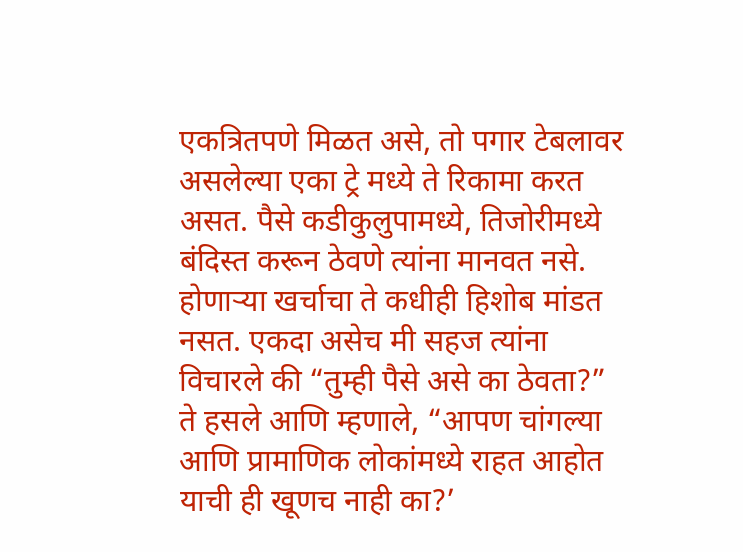एकत्रितपणे मिळत असे, तो पगार टेबलावर असलेल्या एका ट्रे मध्ये ते रिकामा करत असत. पैसे कडीकुलुपामध्ये, तिजोरीमध्ये बंदिस्त करून ठेवणे त्यांना मानवत नसे. होणाऱ्या खर्चाचा ते कधीही हिशोब मांडत नसत. एकदा असेच मी सहज त्यांना विचारले की “तुम्ही पैसे असे का ठेवता?” ते हसले आणि म्हणाले, “आपण चांगल्या आणि प्रामाणिक लोकांमध्ये राहत आहोत याची ही खूणच नाही का?’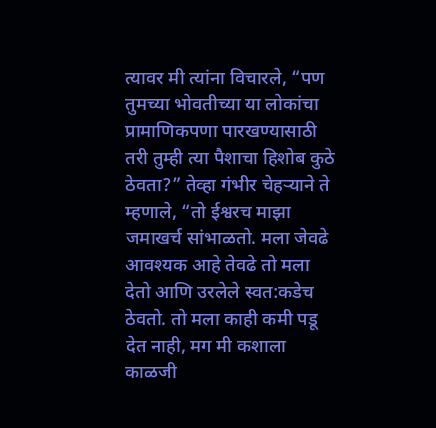त्यावर मी त्यांना विचारले, “पण तुमच्या भोवतीच्या या लोकांचा प्रामाणिकपणा पारखण्यासाठी तरी तुम्ही त्या पैशाचा हिशोब कुठे ठेवता?” तेव्हा गंभीर चेहऱ्याने ते म्हणाले, “तो ईश्वरच माझा जमाखर्च सांभाळतो. मला जेवढे आवश्यक आहे तेवढे तो मला देतो आणि उरलेले स्वत:कडेच ठेवतो. तो मला काही कमी पडू देत नाही, मग मी कशाला काळजी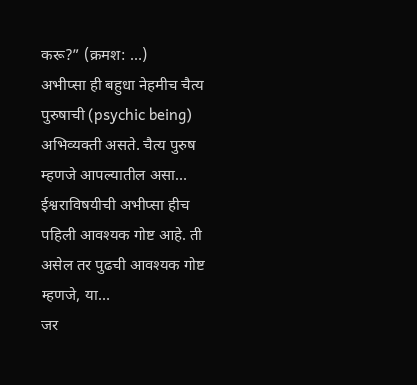करू?” (क्रमश: …)
अभीप्सा ही बहुधा नेहमीच चैत्य पुरुषाची (psychic being) अभिव्यक्ती असते. चैत्य पुरुष म्हणजे आपल्यातील असा…
ईश्वराविषयीची अभीप्सा हीच पहिली आवश्यक गोष्ट आहे. ती असेल तर पुढची आवश्यक गोष्ट म्हणजे, या…
जर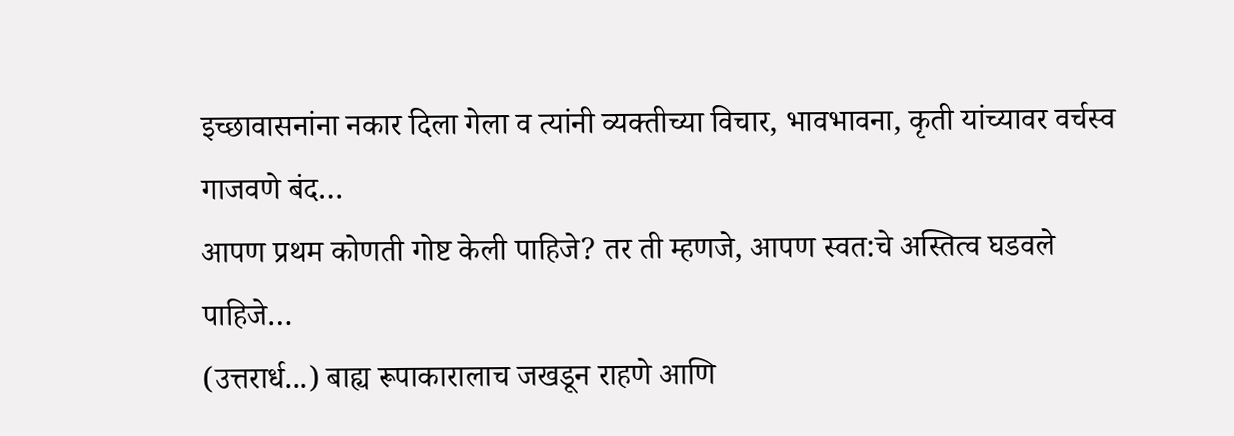इच्छावासनांना नकार दिला गेला व त्यांनी व्यक्तीच्या विचार, भावभावना, कृती यांच्यावर वर्चस्व गाजवणे बंद…
आपण प्रथम कोणती गोष्ट केली पाहिजे? तर ती म्हणजे, आपण स्वत:चे अस्तित्व घडवले पाहिजे…
(उत्तरार्ध...) बाह्य रूपाकारालाच जखडून राहणे आणि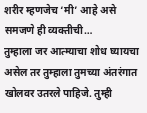शरीर म्हणजेच ‘मी’ आहे असे समजणे ही व्यक्तीची…
तुम्हाला जर आत्म्याचा शोध घ्यायचा असेल तर तुम्हाला तुमच्या अंतरंगात खोलवर उतरले पाहिजे. तुम्ही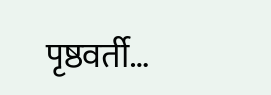पृष्ठवर्ती…